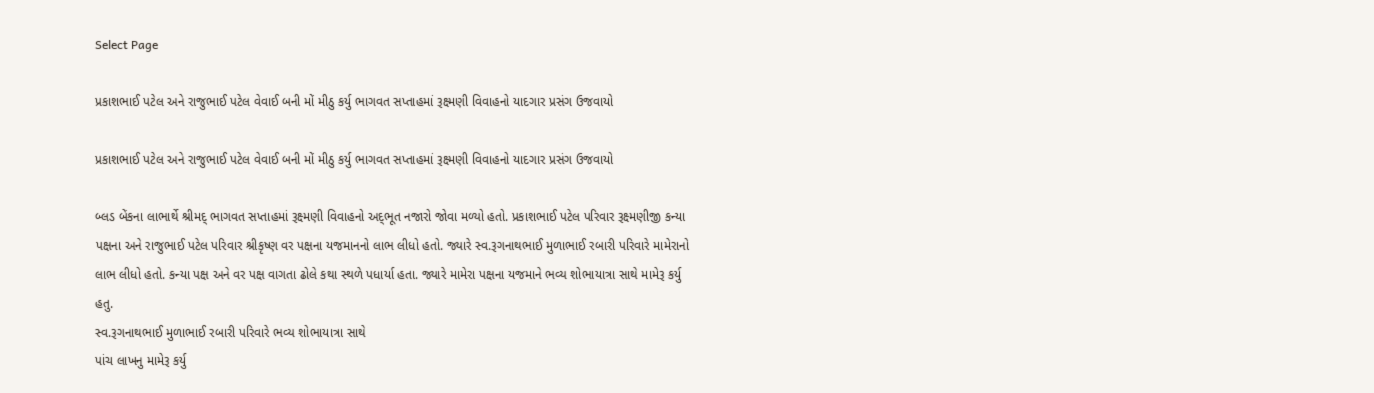Select Page

પ્રકાશભાઈ પટેલ અને રાજુભાઈ પટેલ વેવાઈ બની મોં મીઠુ કર્યુ ભાગવત સપ્તાહમાં રૂક્ષ્મણી વિવાહનો યાદગાર પ્રસંગ ઉજવાયો

પ્રકાશભાઈ પટેલ અને રાજુભાઈ પટેલ વેવાઈ બની મોં મીઠુ કર્યુ ભાગવત સપ્તાહમાં રૂક્ષ્મણી વિવાહનો યાદગાર પ્રસંગ ઉજવાયો

બ્લડ બેંકના લાભાર્થે શ્રીમદ્‌ ભાગવત સપ્તાહમાં રૂક્ષ્મણી વિવાહનો અદ્‌ભૂત નજારો જોવા મળ્યો હતો. પ્રકાશભાઈ પટેલ પરિવાર રૂક્ષ્મણીજી કન્યા પક્ષના અને રાજુભાઈ પટેલ પરિવાર શ્રીકૃષ્ણ વર પક્ષના યજમાનનો લાભ લીધો હતો. જ્યારે સ્વ.રૂગનાથભાઈ મુળાભાઈ રબારી પરિવારે મામેરાનો લાભ લીધો હતો. કન્યા પક્ષ અને વર પક્ષ વાગતા ઢોલે કથા સ્થળે પધાર્યા હતા. જ્યારે મામેરા પક્ષના યજમાને ભવ્ય શોભાયાત્રા સાથે મામેરૂ કર્યુ હતુ.
સ્વ.રૂગનાથભાઈ મુળાભાઈ રબારી પરિવારે ભવ્ય શોભાયાત્રા સાથે
પાંચ લાખનુ મામેરૂ કર્યુ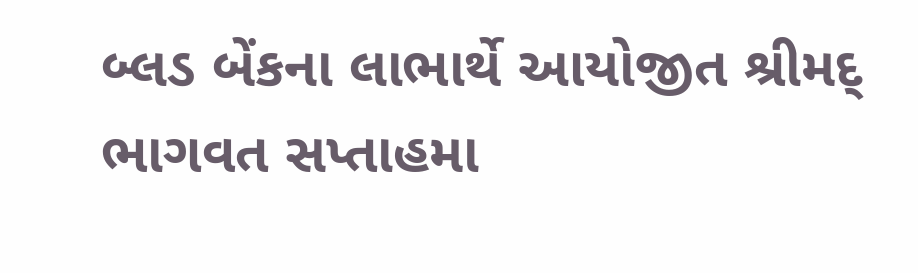બ્લડ બેંકના લાભાર્થે આયોજીત શ્રીમદ્‌ ભાગવત સપ્તાહમા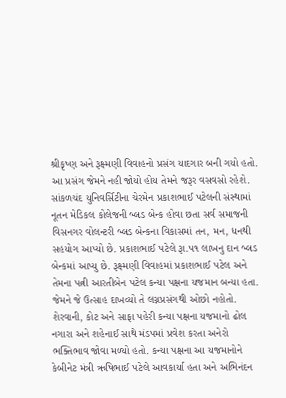શ્રીકૃષ્ણ અને રૂક્ષ્મણી વિવાહનો પ્રસંગ યાદગાર બની ગયો હતો. આ પ્રસંગ જેમને નહી જોયો હોય તેમને જરૂર વસવસો રહેશે. સાંકળચંદ યુનિવર્સિટીના ચેરમેન પ્રકાશભાઈ પટેલની સંસ્થામાં નૂતન મેડિકલ કોલેજની બ્લડ બેન્ક હોવા છતા સર્વ સમાજની વિસનગર વોલન્ટરી બ્લડ બેન્કના વિકાસમાં તન, મન, ધનથી સહયોગ આપ્યો છે. પ્રકાશભાઈ પટેલે રૂા.૫૧ લાખનુ દાન બ્લડ બેન્કમાં આપ્યુ છે. રૂક્ષ્મણી વિવાહમાં પ્રકાશભાઈ પટેલ અને તેમના પત્ની આરતીબેન પટેલ કન્યા પક્ષના યજમાન બન્યા હતા. જેમને જે ઉત્સાહ દાખવ્યો તે લગ્નપ્રસંગથી ઓછો નહોતો. શેરવાની, કોટ અને સાફા પહેરી કન્યા પક્ષના યજમાનો ઢોલ નગારા અને શહેનાઈ સાથે મંડપમાં પ્રવેશ કરતા અનેરો ભક્તિભાવ જોવા મળ્યો હતો. કન્યા પક્ષના આ યજમાનોને કેબીનેટ મંત્રી ઋષિભાઈ પટેલે આવકાર્યા હતા અને અભિનંદન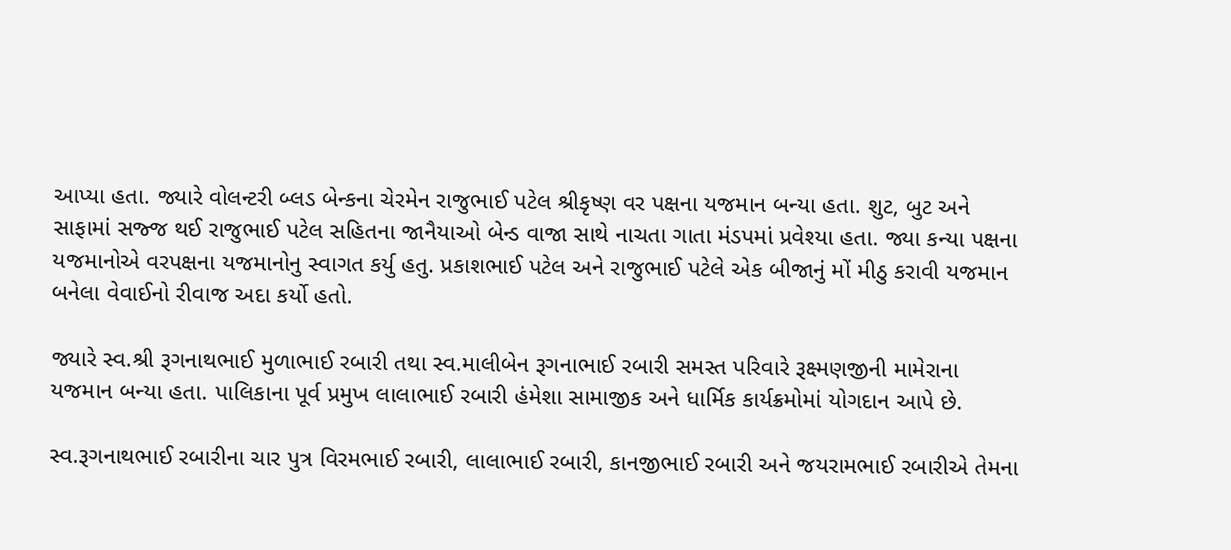આપ્યા હતા. જ્યારે વોલન્ટરી બ્લડ બેન્કના ચેરમેન રાજુભાઈ પટેલ શ્રીકૃષ્ણ વર પક્ષના યજમાન બન્યા હતા. શુટ, બુટ અને સાફામાં સજ્જ થઈ રાજુભાઈ પટેલ સહિતના જાનૈયાઓ બેન્ડ વાજા સાથે નાચતા ગાતા મંડપમાં પ્રવેશ્યા હતા. જ્યા કન્યા પક્ષના યજમાનોએ વરપક્ષના યજમાનોનુ સ્વાગત કર્યુ હતુ. પ્રકાશભાઈ પટેલ અને રાજુભાઈ પટેલે એક બીજાનું મોં મીઠુ કરાવી યજમાન બનેલા વેવાઈનો રીવાજ અદા કર્યો હતો.

જ્યારે સ્વ.શ્રી રૂગનાથભાઈ મુળાભાઈ રબારી તથા સ્વ.માલીબેન રૂગનાભાઈ રબારી સમસ્ત પરિવારે રૂક્ષ્મણજીની મામેરાના યજમાન બન્યા હતા. પાલિકાના પૂર્વ પ્રમુખ લાલાભાઈ રબારી હંમેશા સામાજીક અને ધાર્મિક કાર્યક્રમોમાં યોગદાન આપે છે.

સ્વ.રૂગનાથભાઈ રબારીના ચાર પુત્ર વિરમભાઈ રબારી, લાલાભાઈ રબારી, કાનજીભાઈ રબારી અને જયરામભાઈ રબારીએ તેમના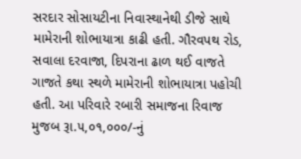સરદાર સોસાયટીના નિવાસ્થાનેથી ડીજે સાથે મામેરાની શોભાયાત્રા કાઢી હતી. ગૌરવપથ રોડ, સવાલા દરવાજા, દિપરાના ઢાળ થઈ વાજતે ગાજતે કથા સ્થળે મામેરાની શોભાયાત્રા પહોચી હતી. આ પરિવારે રબારી સમાજના રિવાજ મુજબ રૂા.૫,૦૧,૦૦૦/-નું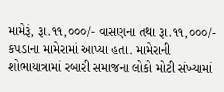મામેરૂં, રૂા.૧૧,૦૦૦/- વાસણના તથા રૂા.૧૧,૦૦૦/- કપડાના મામેરામાં આપ્યા હતા. મામેરાની શોભાયાત્રામાં રબારી સમાજના લોકો મોટી સંખ્યામાં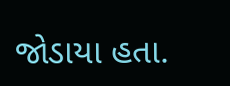જોડાયા હતા.